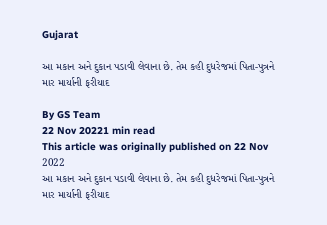Gujarat

આ મકાન અને દુકાન પડાવી લેવાના છે. તેમ કહી દુધરેજમાં પિતા-પુત્રને માર માર્યાની ફરીયાદ

By GS Team
22 Nov 20221 min read
This article was originally published on 22 Nov 2022
આ મકાન અને દુકાન પડાવી લેવાના છે. તેમ કહી દુધરેજમાં પિતા-પુત્રને માર માર્યાની ફરીયાદ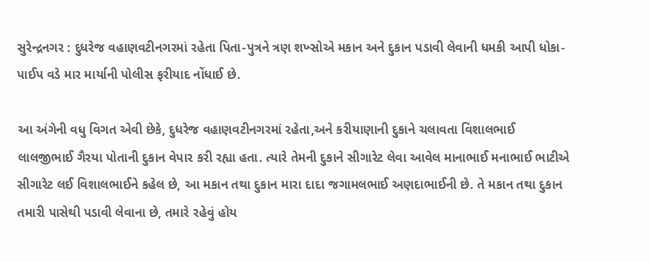સુરેન્દ્રનગર : દુધરેજ વહાણવટીનગરમાં રહેતા પિતા-પુત્રને ત્રણ શખ્સોએ મકાન અને દુકાન પડાવી લેવાની ધમકી આપી ધોકા-પાઈપ વડે માર માર્યાની પોલીસ ફરીયાદ નોંધાઈ છે.

આ અંગેની વધુ વિગત એવી છેકે, દુધરેજ વહાણવટીનગરમાં રહેતા,અને કરીયાણાની દુકાને ચલાવતા વિશાલભાઈ  લાલજીભાઈ ગૈરયા પોતાની દુકાન વેપાર કરી રહ્યા હતા. ત્યારે તેમની દુકાને સીગારેટ લેવા આવેલ માનાભાઈ મનાભાઈ ભાટીએ સીગારેટ લઈ વિશાલભાઈને કહેલ છે, આ મકાન તથા દુકાન મારા દાદા જગામલભાઈ અણદાભાઈની છે. તે મકાન તથા દુકાન તમારી પાસેથી પડાવી લેવાના છે, તમારે રહેવું હોય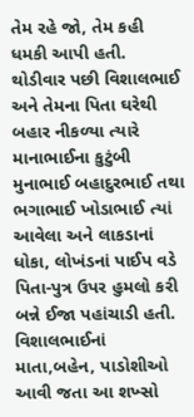તેમ રહે જો, તેમ કહી ધમકી આપી હતી. થોડીવાર પછી વિશાલભાઈ અને તેમના પિતા ઘરેથી બહાર નીકળ્યા ત્યારે માનાભાઈના કુટુંબી મુનાભાઈ બહાદુરભાઈ તથા ભગાભાઈ ખોડાભાઈ ત્યાં આવેલા અને લાકડાનાં ધોકા, લોખંડનાં પાઈપ વડે પિતા-પુત્ર ઉપર હુમલો કરી બન્ને ઈજા પહાંચાડી હતી. વિશાલભાઈનાં માતા,બહેન, પાડોશીઓ આવી જતા આ શખ્સો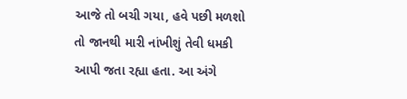આજે તો બચી ગયા, હવે પછી મળશો તો જાનથી મારી નાંખીશું તેવી ધમકી આપી જતા રહ્યા હતા. આ અંગે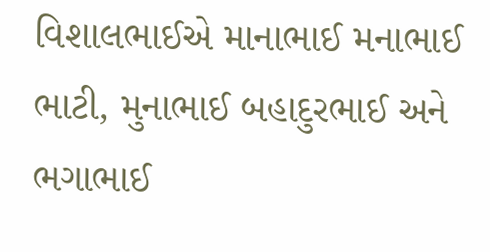વિશાલભાઈએ માનાભાઈ મનાભાઈ ભાટી, મુનાભાઈ બહાદુરભાઈ અને ભગાભાઈ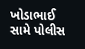ખોડાભાઈ સામે પોલીસ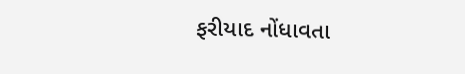ફરીયાદ નોંધાવતા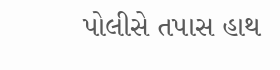પોલીસે તપાસ હાથ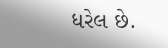ધરેલ છે.